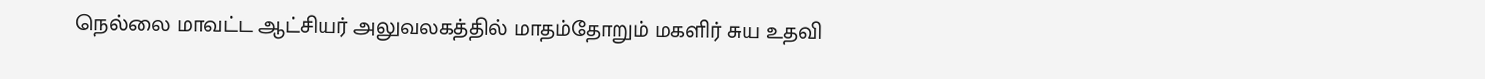நெல்லை மாவட்ட ஆட்சியர் அலுவலகத்தில் மாதம்தோறும் மகளிர் சுய உதவி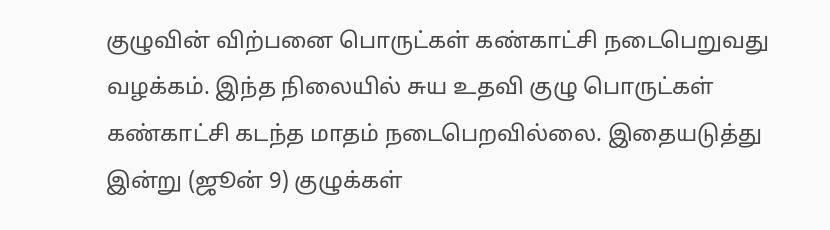குழுவின் விற்பனை பொருட்கள் கண்காட்சி நடைபெறுவது வழக்கம். இந்த நிலையில் சுய உதவி குழு பொருட்கள் கண்காட்சி கடந்த மாதம் நடைபெறவில்லை. இதையடுத்து இன்று (ஜூன் 9) குழுக்கள்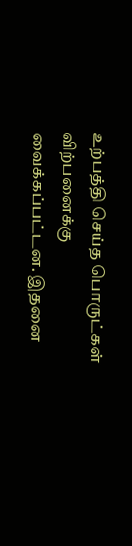உற்பத்தி செய்த பொருட்கள் விற்பனைக்கு வைக்கப்பட்டன. இதனை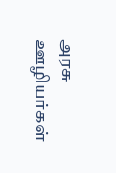அரசு ஊழியர்கள்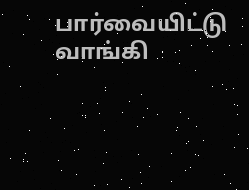பார்வையிட்டு வாங்கி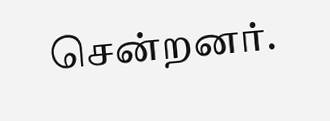சென்றனர்.